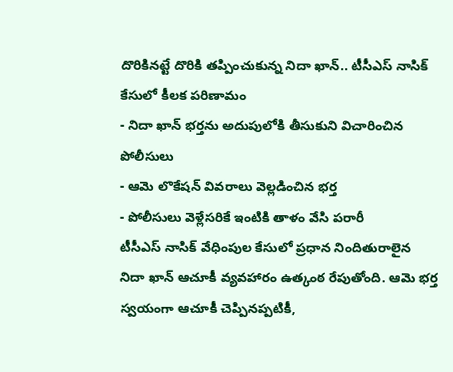దొరికినట్టే దొరికి తప్పించుకున్న నిదా ఖాన్.. టీసీఎస్ నాసిక్ కేసులో కీలక పరిణామం
- నిదా ఖాన్ భర్తను అదుపులోకి తీసుకుని విచారించిన పోలీసులు
- ఆమె లొకేషన్ వివరాలు వెల్లడించిన భర్త
- పోలీసులు వెళ్లేసరికే ఇంటికి తాళం వేసి పరారీ
టీసీఎస్ నాసిక్ వేధింపుల కేసులో ప్రధాన నిందితురాలైన నిదా ఖాన్ ఆచూకీ వ్యవహారం ఉత్కంఠ రేపుతోంది. ఆమె భర్త స్వయంగా ఆచూకీ చెప్పినప్పటికీ,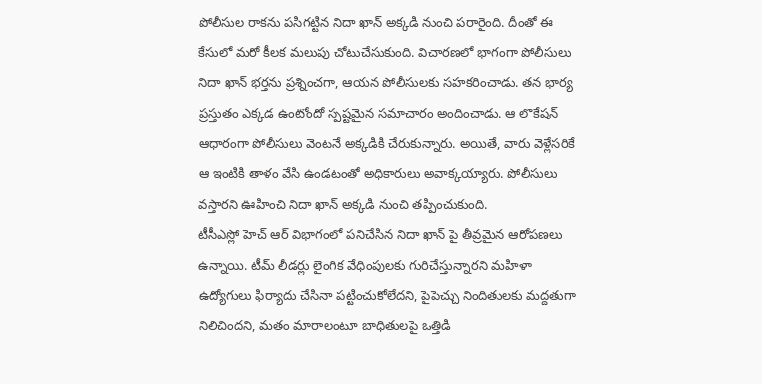పోలీసుల రాకను పసిగట్టిన నిదా ఖాన్ అక్కడి నుంచి పరారైంది. దీంతో ఈ కేసులో మరో కీలక మలుపు చోటుచేసుకుంది. విచారణలో భాగంగా పోలీసులు నిదా ఖాన్ భర్తను ప్రశ్నించగా, ఆయన పోలీసులకు సహకరించాడు. తన భార్య ప్రస్తుతం ఎక్కడ ఉంటోందో స్పష్టమైన సమాచారం అందించాడు. ఆ లొకేషన్ ఆధారంగా పోలీసులు వెంటనే అక్కడికి చేరుకున్నారు. అయితే, వారు వెళ్లేసరికే ఆ ఇంటికి తాళం వేసి ఉండటంతో అధికారులు అవాక్కయ్యారు. పోలీసులు వస్తారని ఊహించి నిదా ఖాన్ అక్కడి నుంచి తప్పించుకుంది.
టీసీఎస్లో హెచ్ ఆర్ విభాగంలో పనిచేసిన నిదా ఖాన్ పై తీవ్రమైన ఆరోపణలు ఉన్నాయి. టీమ్ లీడర్లు లైంగిక వేధింపులకు గురిచేస్తున్నారని మహిళా ఉద్యోగులు ఫిర్యాదు చేసినా పట్టించుకోలేదని, పైపెచ్చు నిందితులకు మద్దతుగా నిలిచిందని, మతం మారాలంటూ బాధితులపై ఒత్తిడి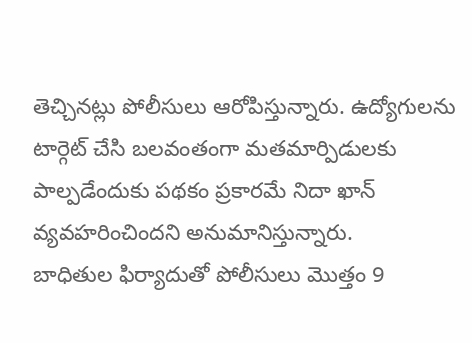తెచ్చినట్లు పోలీసులు ఆరోపిస్తున్నారు. ఉద్యోగులను టార్గెట్ చేసి బలవంతంగా మతమార్పిడులకు పాల్పడేందుకు పథకం ప్రకారమే నిదా ఖాన్ వ్యవహరించిందని అనుమానిస్తున్నారు.
బాధితుల ఫిర్యాదుతో పోలీసులు మొత్తం 9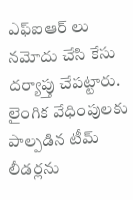ఎఫ్ఐఆర్ లు నమోదు చేసి కేసు దర్యాప్తు చేపట్టారు. లైంగిక వేధింపులకు పాల్పడిన టీమ్ లీడర్లను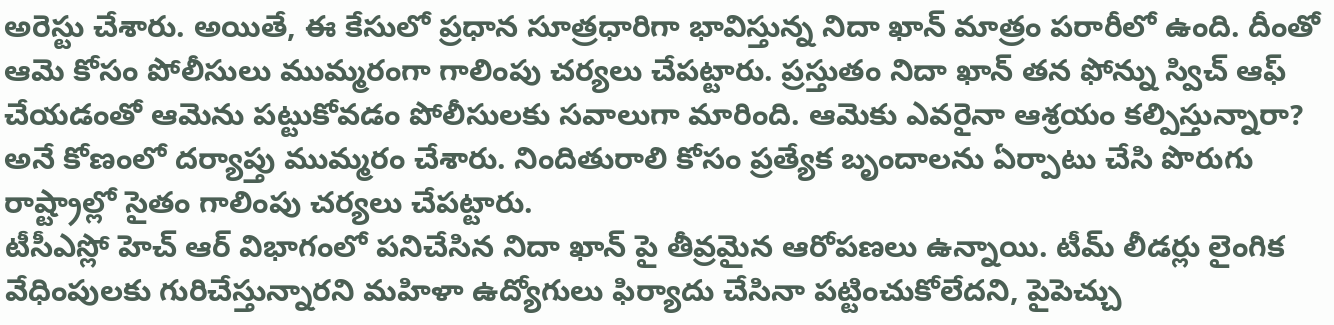అరెస్టు చేశారు. అయితే, ఈ కేసులో ప్రధాన సూత్రధారిగా భావిస్తున్న నిదా ఖాన్ మాత్రం పరారీలో ఉంది. దీంతో ఆమె కోసం పోలీసులు ముమ్మరంగా గాలింపు చర్యలు చేపట్టారు. ప్రస్తుతం నిదా ఖాన్ తన ఫోన్ను స్విచ్ ఆఫ్ చేయడంతో ఆమెను పట్టుకోవడం పోలీసులకు సవాలుగా మారింది. ఆమెకు ఎవరైనా ఆశ్రయం కల్పిస్తున్నారా? అనే కోణంలో దర్యాప్తు ముమ్మరం చేశారు. నిందితురాలి కోసం ప్రత్యేక బృందాలను ఏర్పాటు చేసి పొరుగు రాష్ట్రాల్లో సైతం గాలింపు చర్యలు చేపట్టారు.
టీసీఎస్లో హెచ్ ఆర్ విభాగంలో పనిచేసిన నిదా ఖాన్ పై తీవ్రమైన ఆరోపణలు ఉన్నాయి. టీమ్ లీడర్లు లైంగిక వేధింపులకు గురిచేస్తున్నారని మహిళా ఉద్యోగులు ఫిర్యాదు చేసినా పట్టించుకోలేదని, పైపెచ్చు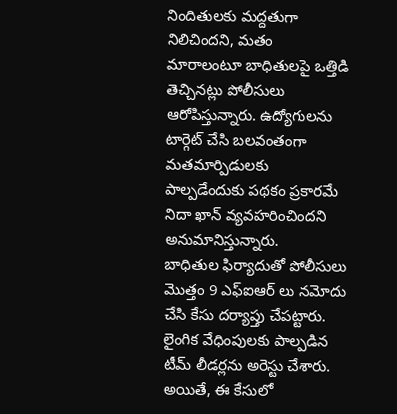నిందితులకు మద్దతుగా నిలిచిందని, మతం మారాలంటూ బాధితులపై ఒత్తిడి తెచ్చినట్లు పోలీసులు ఆరోపిస్తున్నారు. ఉద్యోగులను టార్గెట్ చేసి బలవంతంగా మతమార్పిడులకు పాల్పడేందుకు పథకం ప్రకారమే నిదా ఖాన్ వ్యవహరించిందని అనుమానిస్తున్నారు.
బాధితుల ఫిర్యాదుతో పోలీసులు మొత్తం 9 ఎఫ్ఐఆర్ లు నమోదు చేసి కేసు దర్యాప్తు చేపట్టారు. లైంగిక వేధింపులకు పాల్పడిన టీమ్ లీడర్లను అరెస్టు చేశారు. అయితే, ఈ కేసులో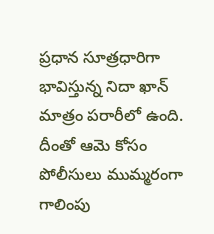ప్రధాన సూత్రధారిగా భావిస్తున్న నిదా ఖాన్ మాత్రం పరారీలో ఉంది. దీంతో ఆమె కోసం పోలీసులు ముమ్మరంగా గాలింపు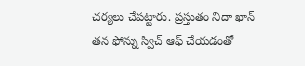చర్యలు చేపట్టారు. ప్రస్తుతం నిదా ఖాన్ తన ఫోన్ను స్విచ్ ఆఫ్ చేయడంతో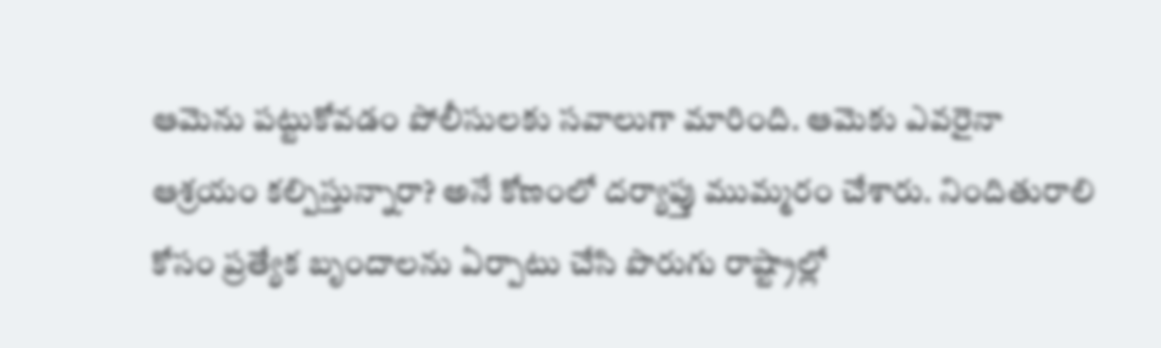ఆమెను పట్టుకోవడం పోలీసులకు సవాలుగా మారింది. ఆమెకు ఎవరైనా ఆశ్రయం కల్పిస్తున్నారా? అనే కోణంలో దర్యాప్తు ముమ్మరం చేశారు. నిందితురాలి కోసం ప్రత్యేక బృందాలను ఏర్పాటు చేసి పొరుగు రాష్ట్రాల్లో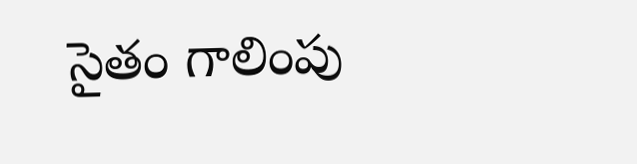సైతం గాలింపు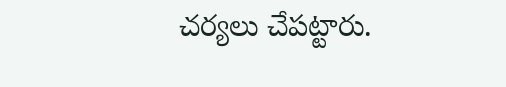చర్యలు చేపట్టారు.